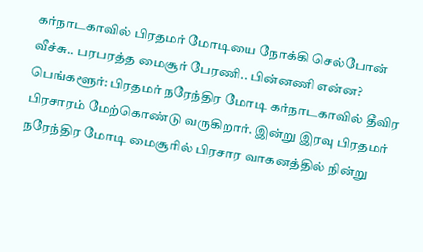கர்நாடகாவில் பிரதமர் மோடியை நோக்கி செல்போன் வீச்சு.. பரபரத்த மைசூர் பேரணி.. பின்னணி என்ன?
பெங்களூர்: பிரதமர் நரேந்திர மோடி கர்நாடகாவில் தீவிர பிரசாரம் மேற்கொண்டு வருகிறார். இன்று இரவு பிரதமர் நரேந்திர மோடி மைசூரில் பிரசார வாகனத்தில் நின்று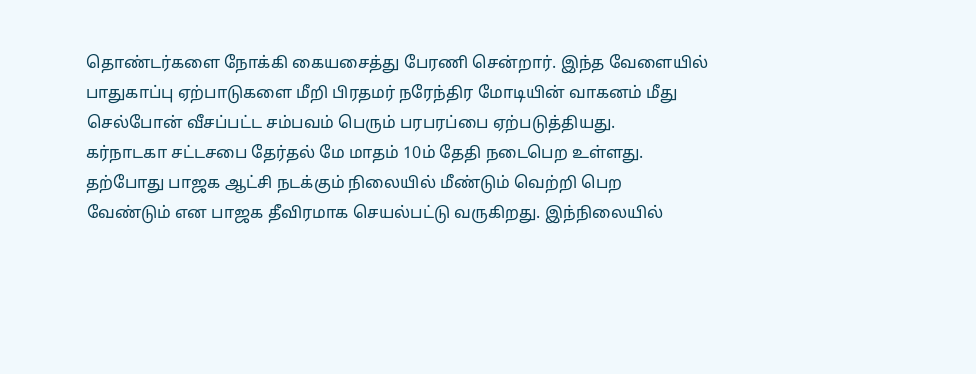தொண்டர்களை நோக்கி கையசைத்து பேரணி சென்றார். இந்த வேளையில் பாதுகாப்பு ஏற்பாடுகளை மீறி பிரதமர் நரேந்திர மோடியின் வாகனம் மீது செல்போன் வீசப்பட்ட சம்பவம் பெரும் பரபரப்பை ஏற்படுத்தியது.
கர்நாடகா சட்டசபை தேர்தல் மே மாதம் 10ம் தேதி நடைபெற உள்ளது. தற்போது பாஜக ஆட்சி நடக்கும் நிலையில் மீண்டும் வெற்றி பெற வேண்டும் என பாஜக தீவிரமாக செயல்பட்டு வருகிறது. இந்நிலையில்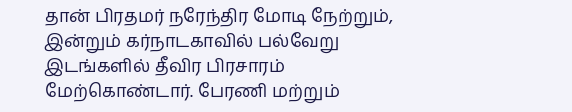தான் பிரதமர் நரேந்திர மோடி நேற்றும், இன்றும் கர்நாடகாவில் பல்வேறு இடங்களில் தீவிர பிரசாரம் மேற்கொண்டார். பேரணி மற்றும்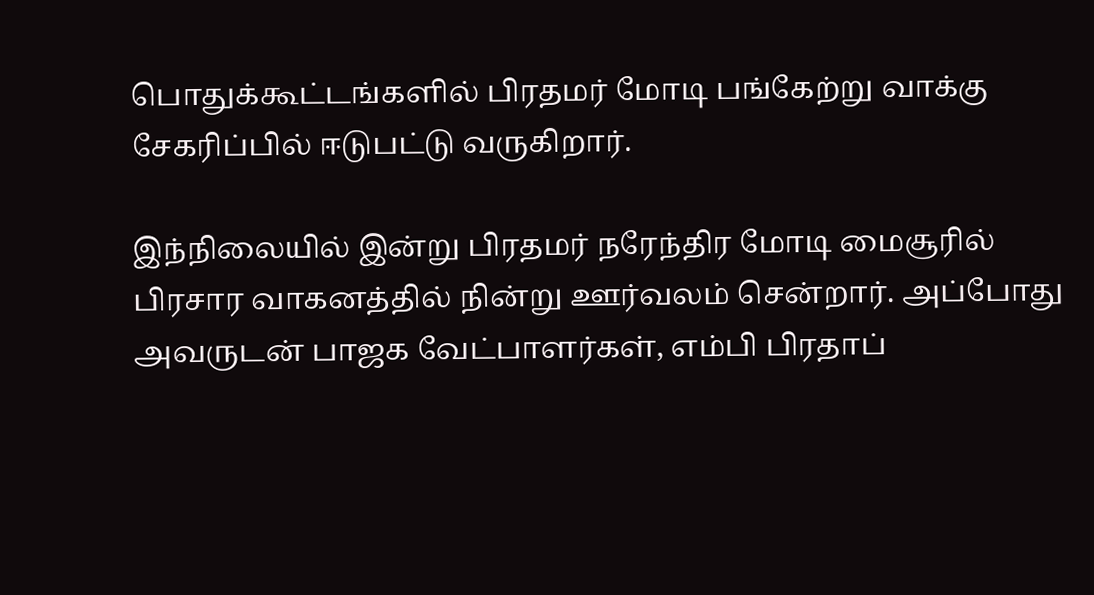பொதுக்கூட்டங்களில் பிரதமர் மோடி பங்கேற்று வாக்கு சேகரிப்பில் ஈடுபட்டு வருகிறார்.

இந்நிலையில் இன்று பிரதமர் நரேந்திர மோடி மைசூரில் பிரசார வாகனத்தில் நின்று ஊர்வலம் சென்றார். அப்போது அவருடன் பாஜக வேட்பாளர்கள், எம்பி பிரதாப்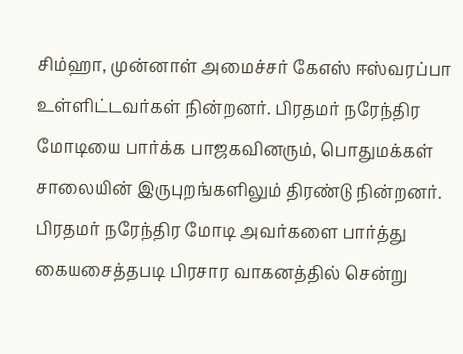சிம்ஹா, முன்னாள் அமைச்சர் கேஎஸ் ஈஸ்வரப்பா உள்ளிட்டவர்கள் நின்றனர். பிரதமர் நரேந்திர மோடியை பார்க்க பாஜகவினரும், பொதுமக்கள் சாலையின் இருபுறங்களிலும் திரண்டு நின்றனர்.
பிரதமர் நரேந்திர மோடி அவர்களை பார்த்து கையசைத்தபடி பிரசார வாகனத்தில் சென்று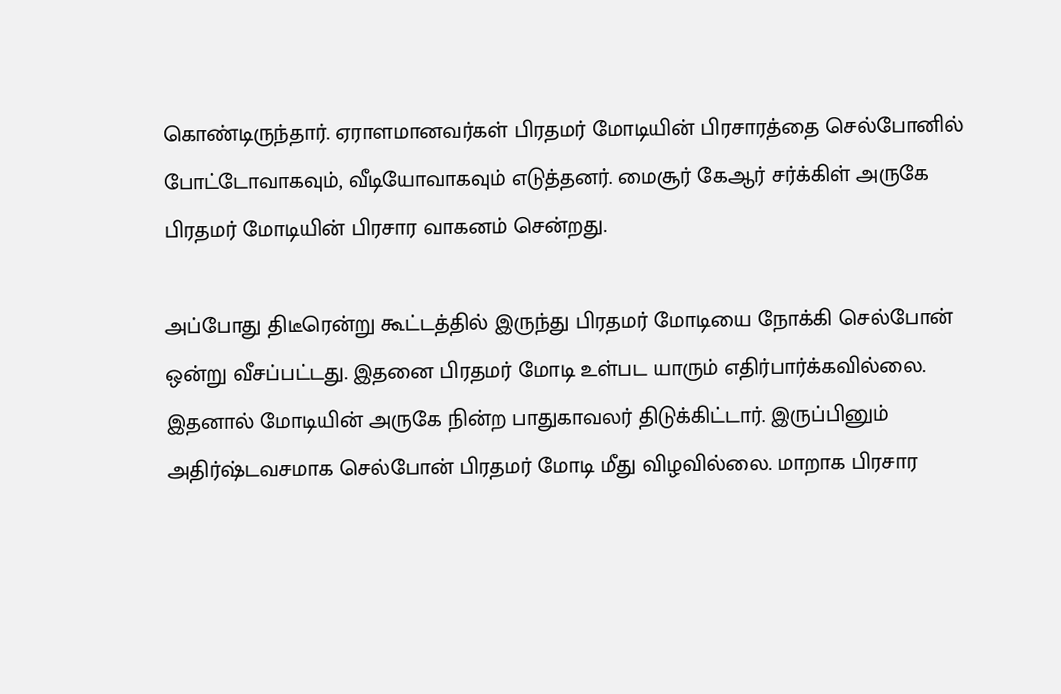கொண்டிருந்தார். ஏராளமானவர்கள் பிரதமர் மோடியின் பிரசாரத்தை செல்போனில் போட்டோவாகவும், வீடியோவாகவும் எடுத்தனர். மைசூர் கேஆர் சர்க்கிள் அருகே பிரதமர் மோடியின் பிரசார வாகனம் சென்றது.

அப்போது திடீரென்று கூட்டத்தில் இருந்து பிரதமர் மோடியை நோக்கி செல்போன் ஒன்று வீசப்பட்டது. இதனை பிரதமர் மோடி உள்பட யாரும் எதிர்பார்க்கவில்லை. இதனால் மோடியின் அருகே நின்ற பாதுகாவலர் திடுக்கிட்டார். இருப்பினும் அதிர்ஷ்டவசமாக செல்போன் பிரதமர் மோடி மீது விழவில்லை. மாறாக பிரசார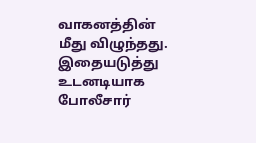வாகனத்தின் மீது விழுந்தது.
இதையடுத்து உடனடியாக போலீசார்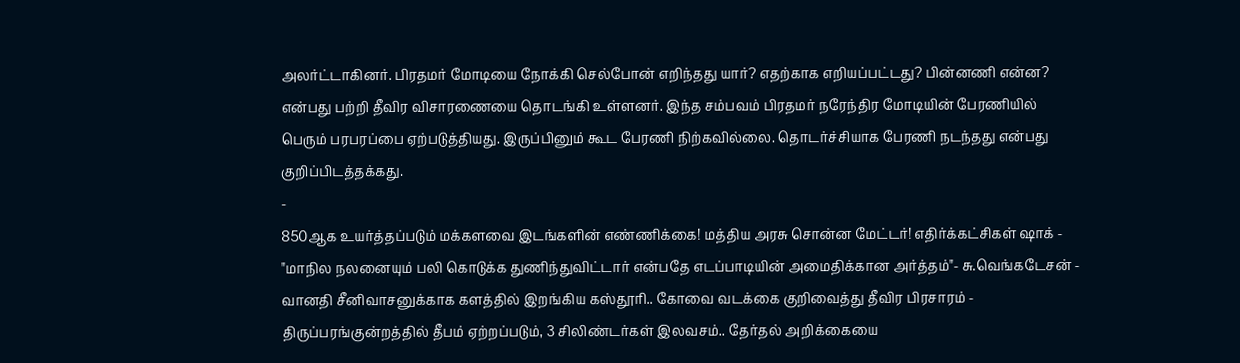அலர்ட்டாகினர். பிரதமர் மோடியை நோக்கி செல்போன் எறிந்தது யார்? எதற்காக எறியப்பட்டது? பின்னணி என்ன? என்பது பற்றி தீவிர விசாரணையை தொடங்கி உள்ளனர். இந்த சம்பவம் பிரதமர் நரேந்திர மோடியின் பேரணியில் பெரும் பரபரப்பை ஏற்படுத்தியது. இருப்பினும் கூட பேரணி நிற்கவில்லை. தொடர்ச்சியாக பேரணி நடந்தது என்பது குறிப்பிடத்தக்கது.
-
850ஆக உயர்த்தப்படும் மக்களவை இடங்களின் எண்ணிக்கை! மத்திய அரசு சொன்ன மேட்டர்! எதிர்க்கட்சிகள் ஷாக் -
"மாநில நலனையும் பலி கொடுக்க துணிந்துவிட்டார் என்பதே எடப்பாடியின் அமைதிக்கான அர்த்தம்"- சு.வெங்கடேசன் -
வானதி சீனிவாசனுக்காக களத்தில் இறங்கிய கஸ்தூரி.. கோவை வடக்கை குறிவைத்து தீவிர பிரசாரம் -
திருப்பரங்குன்றத்தில் தீபம் ஏற்றப்படும், 3 சிலிண்டர்கள் இலவசம்.. தேர்தல் அறிக்கையை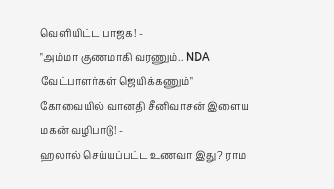வெளியிட்ட பாஜக! -
"அம்மா குணமாகி வரணும்.. NDA வேட்பாளர்கள் ஜெயிக்கணும்" கோவையில் வானதி சீனிவாசன் இளைய மகன் வழிபாடு! -
ஹலால் செய்யப்பட்ட உணவா இது? ராம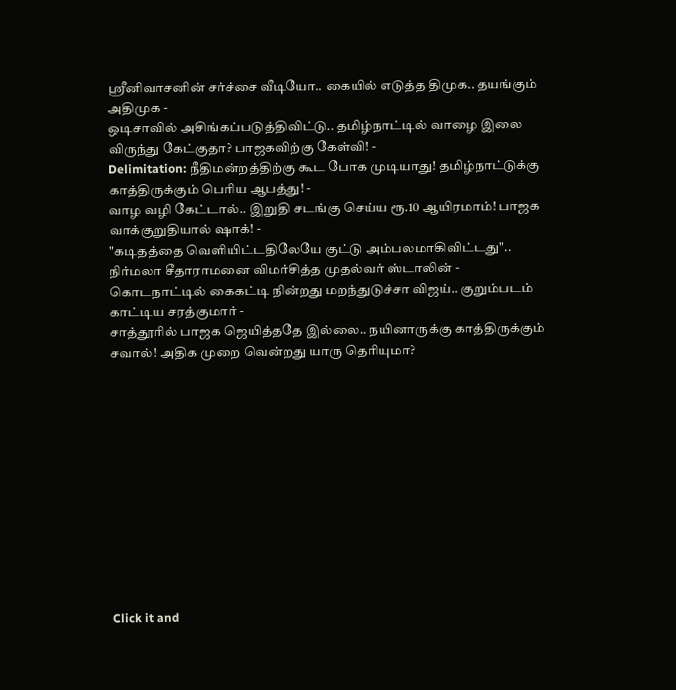ஸ்ரீனிவாசனின் சர்ச்சை வீடியோ.. கையில் எடுத்த திமுக.. தயங்கும் அதிமுக -
ஒடிசாவில் அசிங்கப்படுத்திவிட்டு.. தமிழ்நாட்டில் வாழை இலை விருந்து கேட்குதா? பாஜகவிற்கு கேள்வி! -
Delimitation: நீதிமன்றத்திற்கு கூட போக முடியாது! தமிழ்நாட்டுக்கு காத்திருக்கும் பெரிய ஆபத்து! -
வாழ வழி கேட்டால்.. இறுதி சடங்கு செய்ய ரூ.10 ஆயிரமாம்! பாஜக வாக்குறுதியால் ஷாக்! -
"கடிதத்தை வெளியிட்டதிலேயே குட்டு அம்பலமாகிவிட்டது".. நிர்மலா சீதாராமனை விமர்சித்த முதல்வர் ஸ்டாலின் -
கொடநாட்டில் கைகட்டி நின்றது மறந்துடுச்சா விஜய்.. குறும்படம் காட்டிய சரத்குமார் -
சாத்தூரில் பாஜக ஜெயித்ததே இல்லை.. நயினாருக்கு காத்திருக்கும் சவால்! அதிக முறை வென்றது யாரு தெரியுமா?












Click it and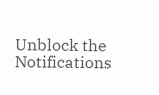Unblock the Notifications